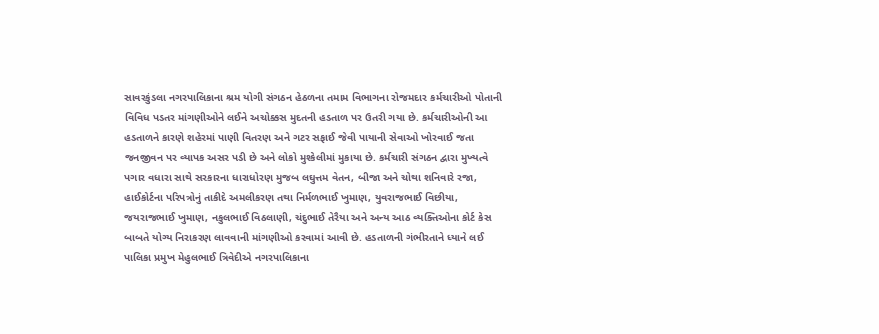સાવરકુંડલા નગરપાલિકાના શ્રમ યોગી સંગઠન હેઠળના તમામ વિભાગના રોજમદાર કર્મચારીઓ પોતાની વિવિધ પડતર માંગણીઓને લઈને અચોક્કસ મુદતની હડતાળ પર ઉતરી ગયા છે. કર્મચારીઓની આ હડતાળને કારણે શહેરમાં પાણી વિતરણ અને ગટર સફાઈ જેવી પાયાની સેવાઓ ખોરવાઈ જતા જનજીવન પર વ્યાપક અસર પડી છે અને લોકો મુશ્કેલીમાં મુકાયા છે. કર્મચારી સંગઠન દ્વારા મુખ્યત્વે પગાર વધારા સાથે સરકારના ધારાધોરણ મુજબ લઘુત્તમ વેતન, બીજા અને ચોથા શનિવારે રજા, હાઈકોર્ટના પરિપત્રોનું તાકીદે અમલીકરણ તથા નિર્મળભાઈ ખુમાણ, યુવરાજભાઈ વિછીયા, જયરાજભાઈ ખુમાણ, નકુલભાઈ વિઠલાણી, ચંદુભાઈ તેરૈયા અને અન્ય આઠ વ્યક્તિઓના કોર્ટ કેસ બાબતે યોગ્ય નિરાકરણ લાવવાની માંગણીઓ કરવામાં આવી છે. હડતાળની ગંભીરતાને ધ્યાને લઈ પાલિકા પ્રમુખ મેહુલભાઈ ત્રિવેદીએ નગરપાલિકાના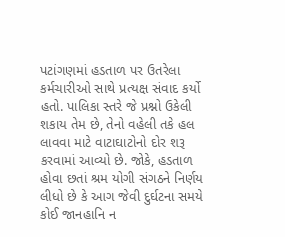પટાંગણમાં હડતાળ પર ઉતરેલા કર્મચારીઓ સાથે પ્રત્યક્ષ સંવાદ કર્યો હતો. પાલિકા સ્તરે જે પ્રશ્નો ઉકેલી શકાય તેમ છે, તેનો વહેલી તકે હલ લાવવા માટે વાટાઘાટોનો દોર શરૂ કરવામાં આવ્યો છે. જોકે, હડતાળ હોવા છતાં શ્રમ યોગી સંગઠને નિર્ણય લીધો છે કે આગ જેવી દુર્ઘટના સમયે કોઈ જાનહાનિ ન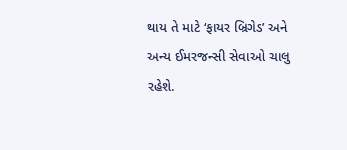થાય તે માટે ‘ફાયર બ્રિગેડ’ અને અન્ય ઈમરજન્સી સેવાઓ ચાલુ રહેશે.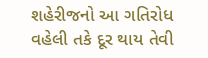શહેરીજનો આ ગતિરોધ વહેલી તકે દૂર થાય તેવી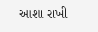આશા રાખી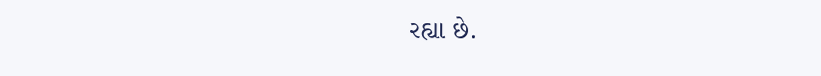રહ્યા છે.